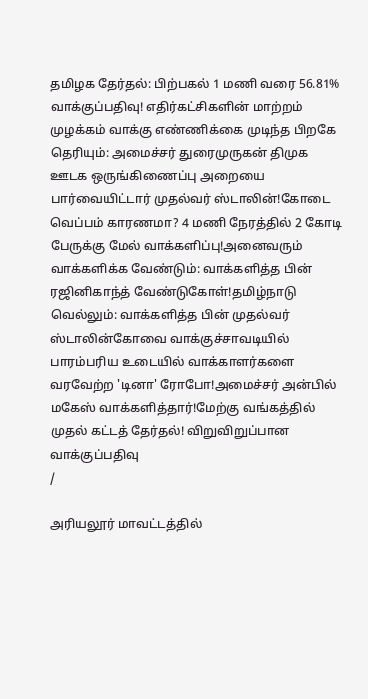தமிழக தேர்தல்: பிற்பகல் 1 மணி வரை 56.81% வாக்குப்பதிவு! எதிர்கட்சிகளின் மாற்றம் முழக்கம் வாக்கு எண்ணிக்கை முடிந்த பிறகே தெரியும்: அமைச்சர் துரைமுருகன் திமுக ஊடக ஒருங்கிணைப்பு அறையை பார்வையிட்டார் முதல்வர் ஸ்டாலின்!கோடை வெப்பம் காரணமா? 4 மணி நேரத்தில் 2 கோடி பேருக்கு மேல் வாக்களிப்பு!அனைவரும் வாக்களிக்க வேண்டும்: வாக்களித்த பின் ரஜினிகாந்த் வேண்டுகோள்!தமிழ்நாடு வெல்லும்: வாக்களித்த பின் முதல்வர் ஸ்டாலின்கோவை வாக்குச்சாவடியில் பாரம்பரிய உடையில் வாக்காளர்களை வரவேற்ற 'டினா' ரோபோ!அமைச்சர் அன்பில் மகேஸ் வாக்களித்தார்!மேற்கு வங்கத்தில் முதல் கட்டத் தேர்தல்! விறுவிறுப்பான வாக்குப்பதிவு
/

அரியலூர் மாவட்டத்தில்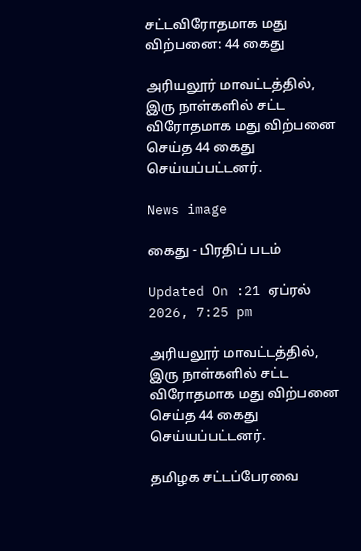சட்டவிரோதமாக மது விற்பனை: 44 கைது

அரியலூர் மாவட்டத்தில், இரு நாள்களில் சட்ட விரோதமாக மது விற்பனை செய்த 44 கைது செய்யப்பட்டனர்.

News image

கைது - பிரதிப் படம்

Updated On :21 ஏப்ரல் 2026, 7:25 pm

அரியலூர் மாவட்டத்தில், இரு நாள்களில் சட்ட விரோதமாக மது விற்பனை செய்த 44 கைது செய்யப்பட்டனர்.

தமிழக சட்டப்பேரவை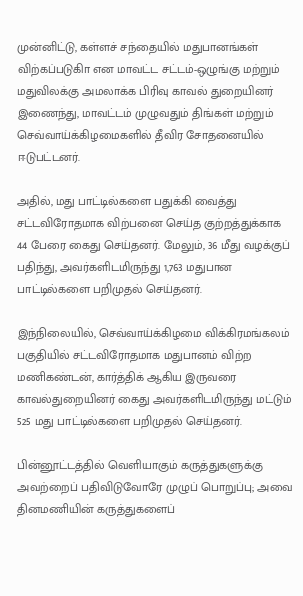முன்னிட்டு, கள்ளச் சந்தையில் மதுபானங்கள் விற்கப்படுகிா என மாவட்ட சட்டம்-ஒழுங்கு மற்றும் மதுவிலக்கு அமலாக்க பிரிவு காவல் துறையினர் இணைந்து, மாவட்டம் முழுவதும் திங்கள் மற்றும் செவ்வாய்க்கிழமைகளில் தீவிர சோதனையில் ஈடுபட்டனர்.

அதில், மது பாட்டில்களை பதுக்கி வைத்து சட்டவிரோதமாக விற்பனை செய்த குற்றத்துக்காக 44 பேரை கைது செய்தனர். மேலும், 36 மீது வழக்குப் பதிந்து, அவர்களிடமிருந்து 1,763 மதுபான பாட்டில்களை பறிமுதல் செய்தனர்.

இந்நிலையில், செவ்வாய்க்கிழமை விக்கிரமங்கலம் பகுதியில் சட்டவிரோதமாக மதுபானம் விற்ற மணிகண்டன், கார்த்திக் ஆகிய இருவரை காவல்துறையினர் கைது அவர்களிடமிருந்து மட்டும் 525 மது பாட்டில்களை பறிமுதல் செய்தனர்.

பின்னூட்டத்தில் வெளியாகும் கருத்துகளுக்கு அவற்றைப் பதிவிடுவோரே முழுப் பொறுப்பு; அவை தினமணியின் கருத்துகளைப்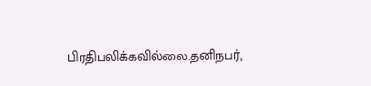பிரதிபலிக்கவில்லை.தனிநபர்,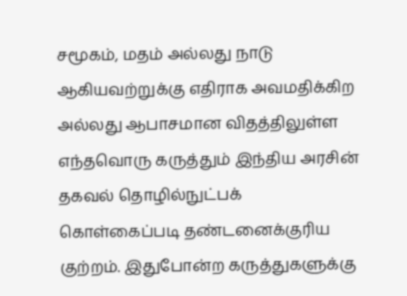சமூகம், மதம் அல்லது நாடு ஆகியவற்றுக்கு எதிராக அவமதிக்கிற அல்லது ஆபாசமான விதத்திலுள்ள எந்தவொரு கருத்தும் இந்திய அரசின் தகவல் தொழில்நுட்பக் கொள்கைப்படி தண்டனைக்குரிய குற்றம். இதுபோன்ற கருத்துகளுக்கு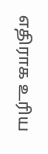எதிராக உரிய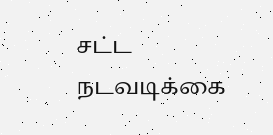சட்ட நடவடிக்கை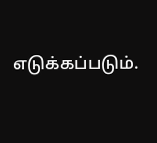எடுக்கப்படும்.